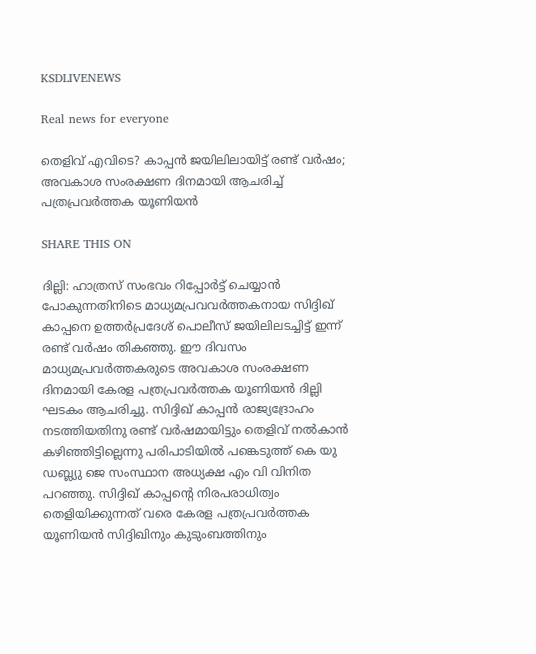KSDLIVENEWS

Real news for everyone

തെളിവ് എവിടെ? കാപ്പന്‍ ജയിലിലായിട്ട് രണ്ട് വര്‍ഷം; അവകാശ സംരക്ഷണ ദിനമായി ആചരിച്ച്‌ പത്രപ്രവര്‍ത്തക യൂണിയന്‍

SHARE THIS ON

ദില്ലി: ഹാത്രസ് സംഭവം റിപ്പോര്‍ട്ട് ചെയ്യാന്‍ പോകുന്നതിനിടെ മാധ്യമപ്രവവര്‍ത്തകനായ സിദ്ദിഖ്‌ കാപ്പനെ ഉത്തര്‍പ്രദേശ് പൊലീസ് ജയിലിലടച്ചിട്ട് ഇന്ന് രണ്ട് വര്‍ഷം തികഞ്ഞു. ഈ ദിവസം മാധ്യമപ്രവര്‍ത്തകരുടെ അവകാശ സംരക്ഷണ ദിനമായി കേരള പത്രപ്രവര്‍ത്തക യൂണിയന്‍ ദില്ലി ഘടകം ആചരിച്ചു. സിദ്ദിഖ്‌ കാപ്പന്‍ രാജ്യദ്രോഹം നടത്തിയതിനു രണ്ട് വര്‍ഷമായിട്ടും തെളിവ് നല്‍കാന്‍ കഴിഞ്ഞിട്ടില്ലെന്നു പരിപാടിയില്‍ പങ്കെടുത്ത് കെ യു ഡബ്ല്യു ജെ സംസ്ഥാന അധ്യക്ഷ എം വി വിനിത പറഞ്ഞു. സിദ്ദിഖ് കാപ്പന്റെ നിരപരാധിത്വം തെളിയിക്കുന്നത് വരെ കേരള പത്രപ്രവര്‍ത്തക യൂണിയന്‍ സിദ്ദിഖിനും കുടുംബത്തിനും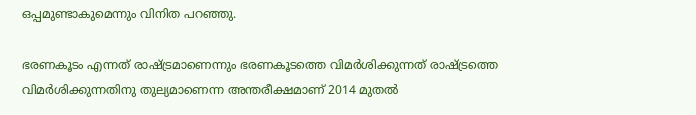ഒപ്പമുണ്ടാകുമെന്നും വിനിത പറഞ്ഞു.

ഭരണകൂടം എന്നത് രാഷ്ട്രമാണെന്നും ഭരണകൂടത്തെ വിമര്‍ശിക്കുന്നത് രാഷ്ട്രത്തെ വിമര്‍ശിക്കുന്നതിനു തുല്യമാണെന്ന അന്തരീക്ഷമാണ്‌ 2014 മുതല്‍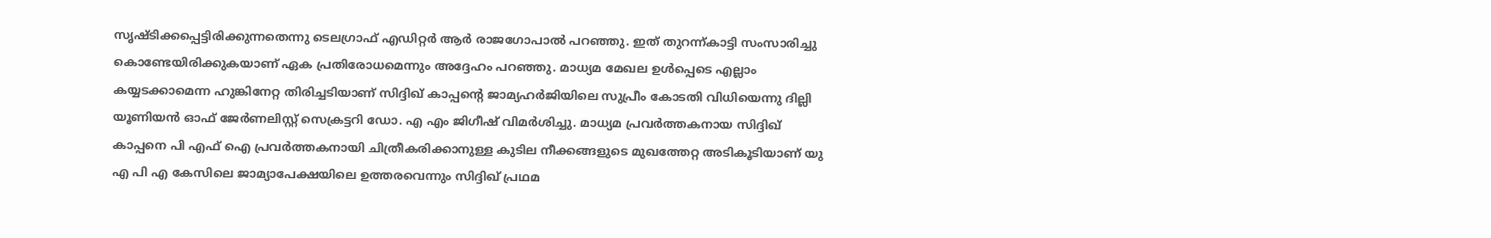സൃഷ്ടിക്കപ്പെട്ടിരിക്കുന്നതെന്നു ടെലഗ്രാഫ് എഡിറ്റര്‍ ആര്‍ രാജഗോപാല്‍ പറഞ്ഞു. ഇത് തുറന്ന്കാട്ടി സംസാരിച്ചു കൊണ്ടേയിരിക്കുകയാണ് ഏക പ്രതിരോധമെന്നും അദ്ദേഹം പറഞ്ഞു. മാധ്യമ മേഖല ഉള്‍പ്പെടെ എല്ലാം കയ്യടക്കാമെന്ന ഹുങ്കിനേറ്റ തിരിച്ചടിയാണ് സിദ്ദിഖ്‌ കാപ്പന്‍റെ ജാമ്യഹര്‍ജിയിലെ സുപ്രീം കോടതി വിധിയെന്നു ദില്ലി യൂണിയന്‍ ഓഫ് ജേര്‍ണലിസ്റ്റ് സെക്രട്ടറി ഡോ. എ എം ജിഗീഷ് വിമര്‍ശിച്ചു. മാധ്യമ പ്രവര്‍ത്തകനായ സിദ്ദിഖ്‌ കാപ്പനെ പി എഫ് ഐ പ്രവര്‍ത്തകനായി ചിത്രീകരിക്കാനുള്ള കുടില നീക്കങ്ങളുടെ മുഖത്തേറ്റ അടികൂടിയാണ് യു എ പി എ കേസിലെ ജാമ്യാപേക്ഷയിലെ ഉത്തരവെന്നും സിദ്ദിഖ്‌ പ്രഥമ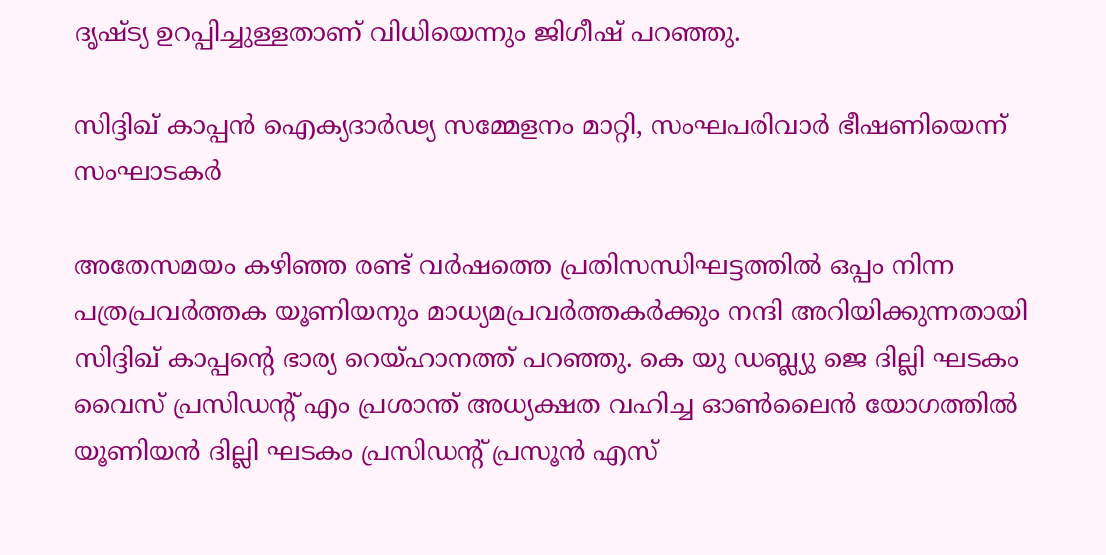ദൃഷ്ട്യ ഉറപ്പിച്ചുള്ളതാണ് വിധിയെന്നും ജിഗീഷ് പറഞ്ഞു.

സിദ്ദിഖ് കാപ്പന്‍ ഐക്യദാര്‍ഢ്യ സമ്മേളനം മാറ്റി, സംഘപരിവാര്‍ ഭീഷണിയെന്ന് സംഘാടകര്‍

അതേസമയം കഴിഞ്ഞ രണ്ട് വര്‍ഷത്തെ പ്രതിസന്ധിഘട്ടത്തില്‍ ഒപ്പം നിന്ന പത്രപ്രവര്‍ത്തക യൂണിയനും മാധ്യമപ്രവര്‍ത്തകര്‍ക്കും നന്ദി അറിയിക്കുന്നതായി സിദ്ദിഖ്‌ കാപ്പന്‍റെ ഭാര്യ റെയ്ഹാനത്ത് പറഞ്ഞു. കെ യു ഡബ്ല്യു ജെ ദില്ലി ഘടകം വൈസ് പ്രസിഡന്റ്‌ എം പ്രശാന്ത് അധ്യക്ഷത വഹിച്ച ഓണ്‍ലൈന്‍ യോഗത്തില്‍ യൂണിയന്‍ ദില്ലി ഘടകം പ്രസിഡന്റ്‌ പ്രസൂന്‍ എസ്‌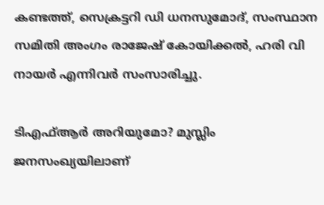കണ്ടത്ത്, സെക്രട്ടറി ഡി ധനസുമോദ്, സംസ്ഥാന സമിതി അംഗം രാജേഷ് കോയിക്കല്‍, ഹരി വി നായര്‍ എന്നിവര്‍ സംസാരിച്ചു.

ടിഎഫ്‌ആ‌ര്‍ അറിയുമോ? മുസ്ലിം ജനസംഖ്യയിലാണ്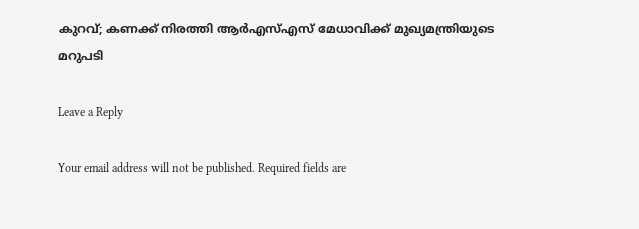കുറവ്; കണക്ക് നിരത്തി ആര്‍എസ്‌എസ് മേധാവിക്ക് മുഖ്യമന്ത്രിയുടെ മറുപടി

Leave a Reply

Your email address will not be published. Required fields are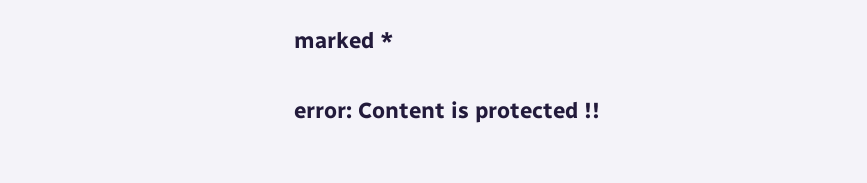marked *

error: Content is protected !!